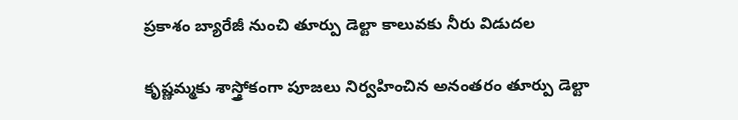ప్రకాశం బ్యారేజీ నుంచి తూర్పు డెల్టా కాలువకు నీరు విడుదల

కృష్ణమ్మకు శాస్త్రోకంగా పూజలు నిర్వహించిన అనంతరం తూర్పు డెల్టా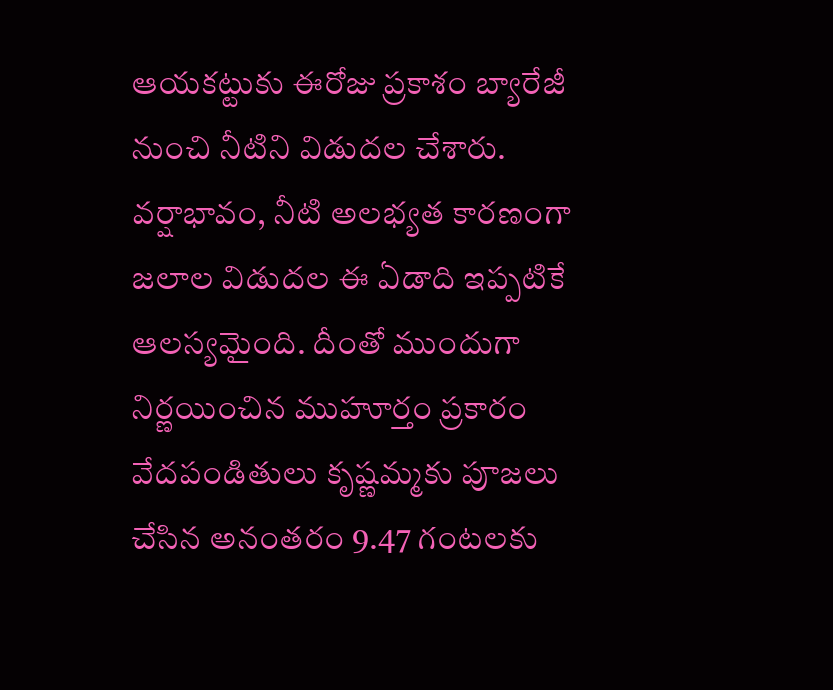ఆయకట్టుకు ఈరోజు ప్రకాశం బ్యారేజీ నుంచి నీటిని విడుదల చేశారు. వర్షాభావం, నీటి అలభ్యత కారణంగా జలాల విడుదల ఈ ఏడాది ఇప్పటికే ఆలస్యమైంది. దీంతో ముందుగా నిర్ణయించిన ముహూర్తం ప్రకారం వేదపండితులు కృష్ణమ్మకు పూజలు చేసిన అనంతరం 9.47 గంటలకు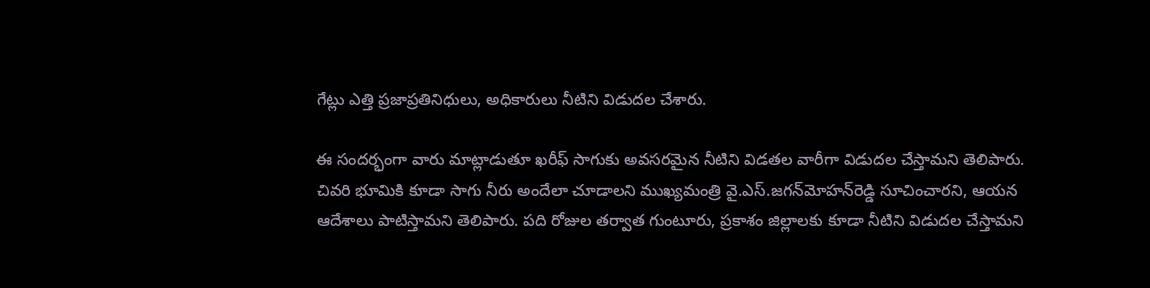గేట్లు ఎత్తి ప్రజాప్రతినిధులు, అధికారులు నీటిని విడుదల చేశారు.

ఈ సందర్భంగా వారు మాట్లాడుతూ ఖరీఫ్‌ సాగుకు అవసరమైన నీటిని విడతల వారీగా విడుదల చేస్తామని తెలిపారు. చివరి భూమికి కూడా సాగు నీరు అందేలా చూడాలని ముఖ్యమంత్రి వై.ఎస్‌.జగన్‌మోహన్‌రెడ్డి సూచించారని, ఆయన ఆదేశాలు పాటిస్తామని తెలిపారు. పది రోజుల తర్వాత గుంటూరు, ప్రకాశం జిల్లాలకు కూడా నీటిని విడుదల చేస్తామని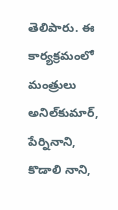తెలిపారు. ఈ కార్యక్రమంలో మంత్రులు అనిల్‌కుమార్‌, పేర్నినాని, కొడాలి నాని,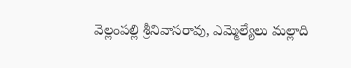వెల్లంపల్లి శ్రీనివాసరావు, ఎమ్మెల్యేలు మల్లాది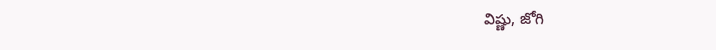విష్ణు, జోగి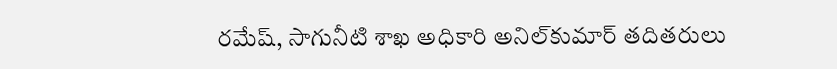రమేష్‌, సాగునీటి శాఖ అధికారి అనిల్‌కుమార్‌ తదితరులు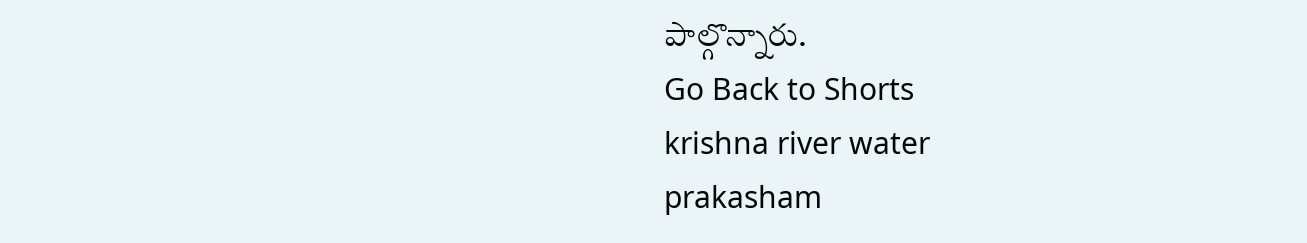పాల్గొన్నారు.
Go Back to Shorts
krishna river water
prakasham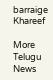barraige
Khareef

More Telugu News